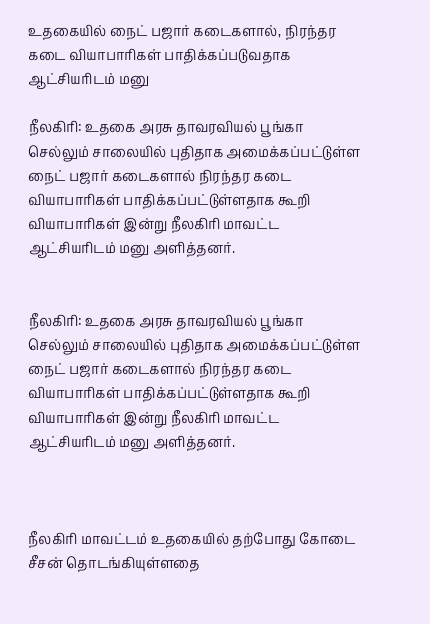உதகையில் நைட் பஜார் கடைகளால், நிரந்தர கடை வியாபாரிகள் பாதிக்கப்படுவதாக ஆட்சியரிடம் மனு

நீலகிரி: உதகை அரசு தாவரவியல் பூங்கா செல்லும் சாலையில் புதிதாக அமைக்கப்பட்டுள்ள நைட் பஜார் கடைகளால் நிரந்தர கடை வியாபாரிகள் பாதிக்கப்பட்டுள்ளதாக கூறி வியாபாரிகள் இன்று நீலகிரி மாவட்ட ஆட்சியரிடம் மனு அளித்தனர்.


நீலகிரி: உதகை அரசு தாவரவியல் பூங்கா செல்லும் சாலையில் புதிதாக அமைக்கப்பட்டுள்ள நைட் பஜார் கடைகளால் நிரந்தர கடை வியாபாரிகள் பாதிக்கப்பட்டுள்ளதாக கூறி வியாபாரிகள் இன்று நீலகிரி மாவட்ட ஆட்சியரிடம் மனு அளித்தனர்.



நீலகிரி மாவட்டம் உதகையில் தற்போது கோடை சீசன் தொடங்கியுள்ளதை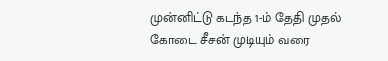முன்னிட்டு கடந்த 1-ம் தேதி முதல் கோடை சீசன் முடியும் வரை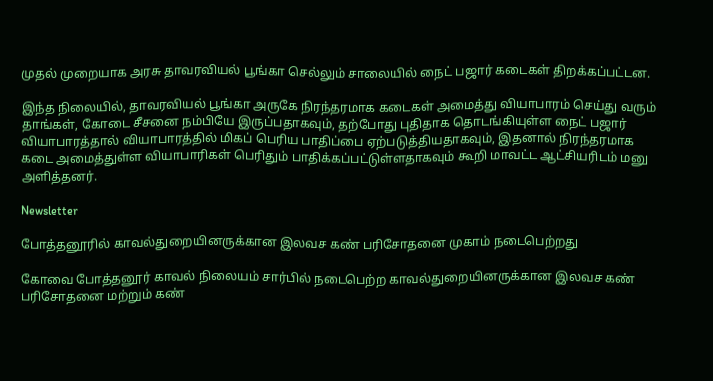முதல் முறையாக அரசு தாவரவியல் பூங்கா செல்லும் சாலையில் நைட் பஜார் கடைகள் திறக்கப்பட்டன.

இந்த நிலையில், தாவரவியல் பூங்கா அருகே நிரந்தரமாக கடைகள் அமைத்து வியாபாரம் செய்து வரும் தாங்கள், கோடை சீசனை நம்பியே இருப்பதாகவும், தற்போது புதிதாக தொடங்கியுள்ள நைட் பஜார் வியாபாரத்தால் வியாபாரத்தில் மிகப் பெரிய பாதிப்பை ஏற்படுத்தியதாகவும், இதனால் நிரந்தரமாக கடை அமைத்துள்ள வியாபாரிகள் பெரிதும் பாதிக்கப்பட்டுள்ளதாகவும் கூறி மாவட்ட ஆட்சியரிடம் மனு அளித்தனர்.

Newsletter

போத்தனூரில் காவல்துறையினருக்கான இலவச கண் பரிசோதனை முகாம் நடைபெற்றது

கோவை போத்தனூர் காவல் நிலையம் சார்பில் நடைபெற்ற காவல்துறையினருக்கான இலவச கண் பரிசோதனை மற்றும் கண்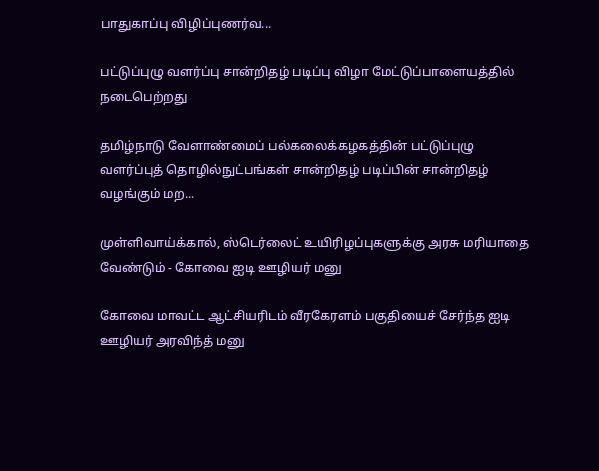பாதுகாப்பு விழிப்புணர்வ...

பட்டுப்புழு வளர்ப்பு சான்றிதழ் படிப்பு விழா மேட்டுப்பாளையத்தில் நடைபெற்றது

தமிழ்நாடு வேளாண்மைப் பல்கலைக்கழகத்தின் பட்டுப்புழு வளர்ப்புத் தொழில்நுட்பங்கள் சான்றிதழ் படிப்பின் சான்றிதழ் வழங்கும் மற...

முள்ளிவாய்க்கால், ஸ்டெர்லைட் உயிரிழப்புகளுக்கு அரசு மரியாதை வேண்டும் - கோவை ஐடி ஊழியர் மனு

கோவை மாவட்ட ஆட்சியரிடம் வீரகேரளம் பகுதியைச் சேர்ந்த ஐடி ஊழியர் அரவிந்த் மனு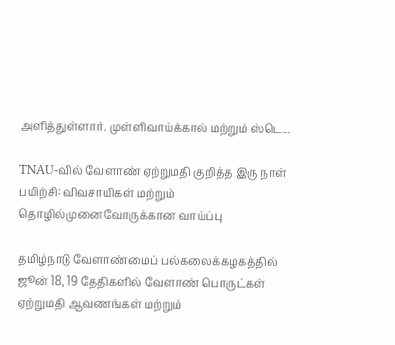அளித்துள்ளார். முள்ளிவாய்க்கால் மற்றும் ஸ்டெ...

TNAU-வில் வேளாண் ஏற்றுமதி குறித்த இரு நாள் பயிற்சி: விவசாயிகள் மற்றும் தொழில்முனைவோருக்கான வாய்ப்பு

தமிழ்நாடு வேளாண்மைப் பல்கலைக்கழகத்தில் ஜூன் 18, 19 தேதிகளில் வேளாண் பொருட்கள் ஏற்றுமதி ஆவணங்கள் மற்றும்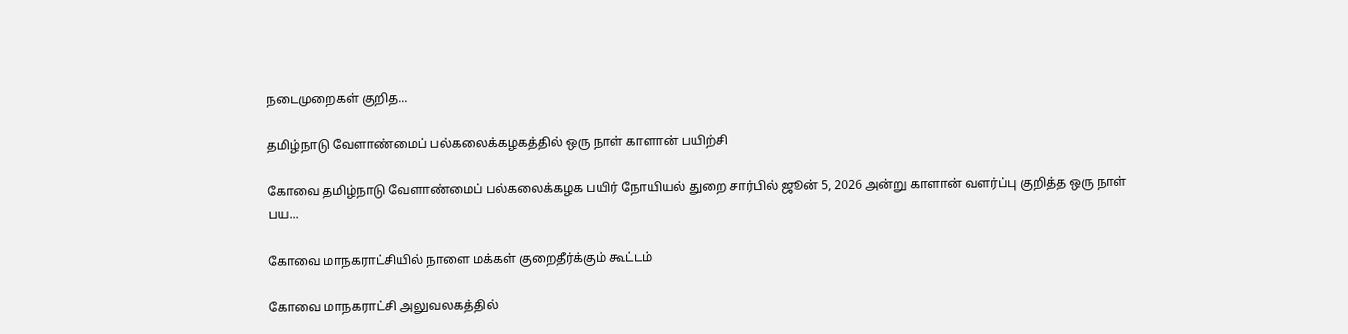நடைமுறைகள் குறித...

தமிழ்நாடு வேளாண்மைப் பல்கலைக்கழகத்தில் ஒரு நாள் காளான் பயிற்சி

கோவை தமிழ்நாடு வேளாண்மைப் பல்கலைக்கழக பயிர் நோயியல் துறை சார்பில் ஜூன் 5, 2026 அன்று காளான் வளர்ப்பு குறித்த ஒரு நாள் பய...

கோவை மாநகராட்சியில் நாளை மக்கள் குறைதீர்க்கும் கூட்டம்

கோவை மாநகராட்சி அலுவலகத்தில்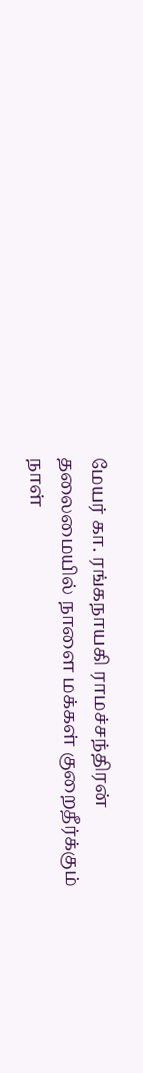மேயர் கா. ரங்கநாயகி ராமச்சந்திரன் தலைமையில் நாளை மக்கள் குறைதீர்க்கும் நாள்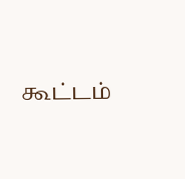கூட்டம்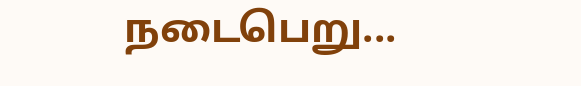நடைபெறு...